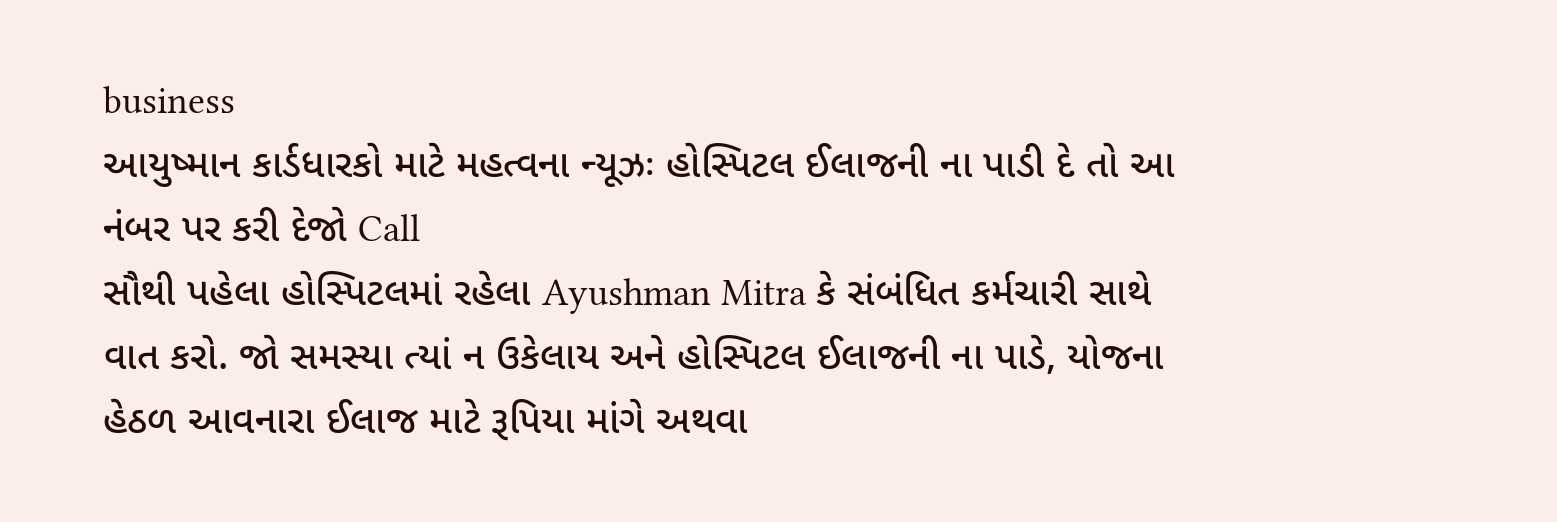business
આયુષ્માન કાર્ડધારકો માટે મહત્વના ન્યૂઝઃ હોસ્પિટલ ઈલાજની ના પાડી દે તો આ નંબર પર કરી દેજો Call
સૌથી પહેલા હોસ્પિટલમાં રહેલા Ayushman Mitra કે સંબંધિત કર્મચારી સાથે વાત કરો. જો સમસ્યા ત્યાં ન ઉકેલાય અને હોસ્પિટલ ઈલાજની ના પાડે, યોજના હેઠળ આવનારા ઈલાજ માટે રૂપિયા માંગે અથવા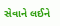સેવાને લઈને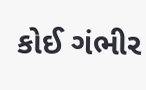કોઈ ગંભીર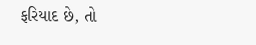ફરિયાદ છે, તો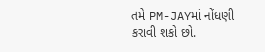તમે PM-JAYમાં નોંધણી કરાવી શકો છો.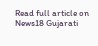Read full article on News18 Gujarati